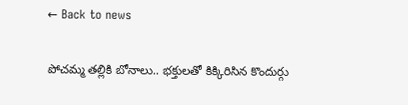← Back to news

పోచమ్మ తల్లికి బోనాలు.. భక్తులతో కిక్కిరిసిన కొందుర్గు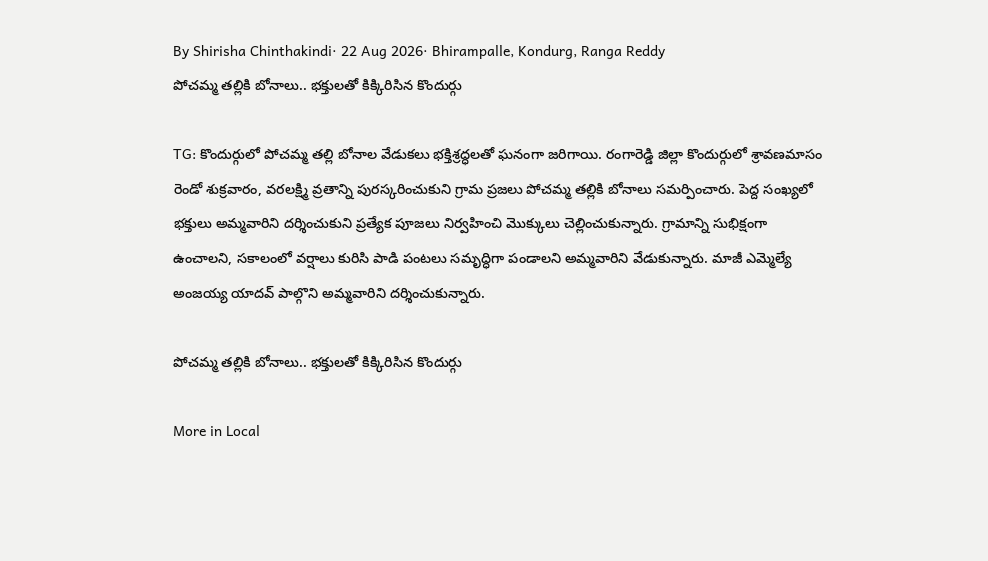By Shirisha Chinthakindi· 22 Aug 2026· Bhirampalle, Kondurg, Ranga Reddy
పోచమ్మ తల్లికి బోనాలు.. భక్తులతో కిక్కిరిసిన కొందుర్గు

TG: కొందుర్గులో పోచమ్మ తల్లి బోనాల వేడుకలు భక్తిశ్రద్ధలతో ఘనంగా జరిగాయి. రంగారెడ్డి జిల్లా కొందుర్గులో శ్రావణమాసం రెండో శుక్రవారం, వరలక్ష్మి వ్రతాన్ని పురస్కరించుకుని గ్రామ ప్రజలు పోచమ్మ తల్లికి బోనాలు సమర్పించారు. పెద్ద సంఖ్యలో భక్తులు అమ్మవారిని దర్శించుకుని ప్రత్యేక పూజలు నిర్వహించి మొక్కులు చెల్లించుకున్నారు. గ్రామాన్ని సుభిక్షంగా ఉంచాలని, సకాలంలో వర్షాలు కురిసి పాడి పంటలు సమృద్ధిగా పండాలని అమ్మవారిని వేడుకున్నారు. మాజీ ఎమ్మెల్యే అంజయ్య యాదవ్ పాల్గొని అమ్మవారిని దర్శించుకున్నారు.

పోచమ్మ తల్లికి బోనాలు.. భక్తులతో కిక్కిరిసిన కొందుర్గు

More in Local